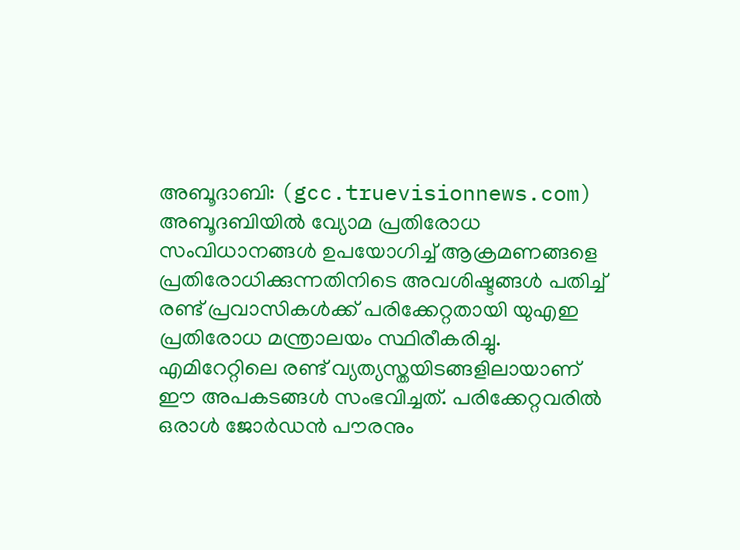അബൂദാബി: (gcc.truevisionnews.com) അബൂദബിയിൽ വ്യോമ പ്രതിരോധ സംവിധാനങ്ങൾ ഉപയോഗിച്ച് ആക്രമണങ്ങളെ പ്രതിരോധിക്കുന്നതിനിടെ അവശിഷ്ടങ്ങൾ പതിച്ച് രണ്ട് പ്രവാസികൾക്ക് പരിക്കേറ്റതായി യുഎഇ പ്രതിരോധ മന്ത്രാലയം സ്ഥിരീകരിച്ചു.
എമിറേറ്റിലെ രണ്ട് വ്യത്യസ്തയിടങ്ങളിലായാണ് ഈ അപകടങ്ങൾ സംഭവിച്ചത്. പരിക്കേറ്റവരിൽ ഒരാൾ ജോർഡൻ പൗരനും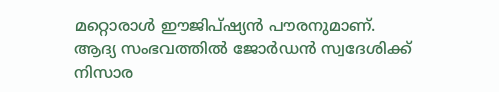മറ്റൊരാൾ ഈജിപ്ഷ്യൻ പൗരനുമാണ്. ആദ്യ സംഭവത്തിൽ ജോർഡൻ സ്വദേശിക്ക് നിസാര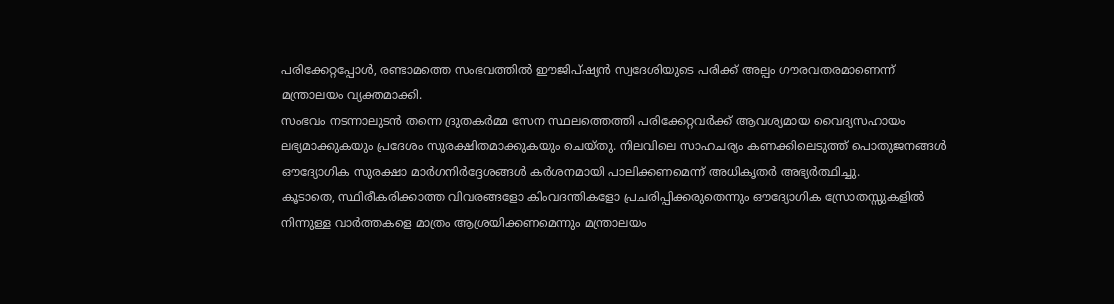പരിക്കേറ്റപ്പോൾ, രണ്ടാമത്തെ സംഭവത്തിൽ ഈജിപ്ഷ്യൻ സ്വദേശിയുടെ പരിക്ക് അല്പം ഗൗരവതരമാണെന്ന് മന്ത്രാലയം വ്യക്തമാക്കി.
സംഭവം നടന്നാലുടൻ തന്നെ ദ്രുതകർമ്മ സേന സ്ഥലത്തെത്തി പരിക്കേറ്റവർക്ക് ആവശ്യമായ വൈദ്യസഹായം ലഭ്യമാക്കുകയും പ്രദേശം സുരക്ഷിതമാക്കുകയും ചെയ്തു. നിലവിലെ സാഹചര്യം കണക്കിലെടുത്ത് പൊതുജനങ്ങൾ ഔദ്യോഗിക സുരക്ഷാ മാർഗനിർദ്ദേശങ്ങൾ കർശനമായി പാലിക്കണമെന്ന് അധികൃതർ അഭ്യർത്ഥിച്ചു.
കൂടാതെ, സ്ഥിരീകരിക്കാത്ത വിവരങ്ങളോ കിംവദന്തികളോ പ്രചരിപ്പിക്കരുതെന്നും ഔദ്യോഗിക സ്രോതസ്സുകളിൽ നിന്നുള്ള വാർത്തകളെ മാത്രം ആശ്രയിക്കണമെന്നും മന്ത്രാലയം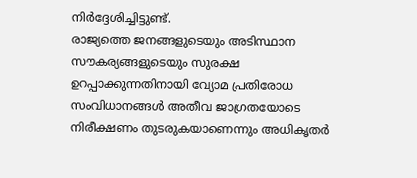നിർദ്ദേശിച്ചിട്ടുണ്ട്.
രാജ്യത്തെ ജനങ്ങളുടെയും അടിസ്ഥാന സൗകര്യങ്ങളുടെയും സുരക്ഷ ഉറപ്പാക്കുന്നതിനായി വ്യോമ പ്രതിരോധ സംവിധാനങ്ങൾ അതീവ ജാഗ്രതയോടെ നിരീക്ഷണം തുടരുകയാണെന്നും അധികൃതർ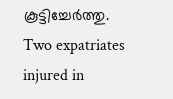കൂട്ടിച്ചേർത്തു.
Two expatriates injured in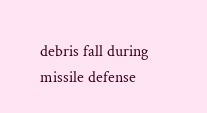debris fall during missile defense